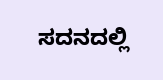ಸದನದಲ್ಲಿ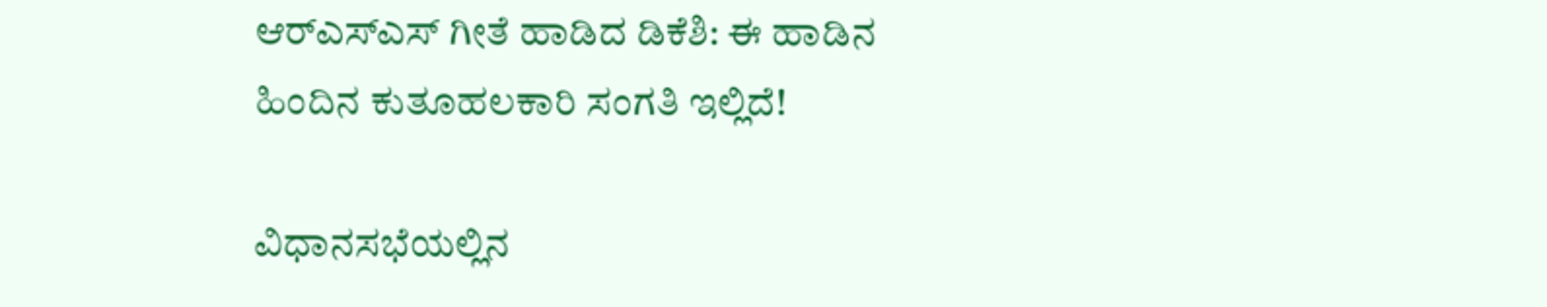ಆರ್‌ಎಸ್‌ಎಸ್ ಗೀತೆ ಹಾಡಿದ ಡಿಕೆಶಿ: ಈ ಹಾಡಿನ ಹಿಂದಿನ ಕುತೂಹಲಕಾರಿ ಸಂಗತಿ ಇಲ್ಲಿದೆ!

ವಿಧಾನಸಭೆಯಲ್ಲಿನ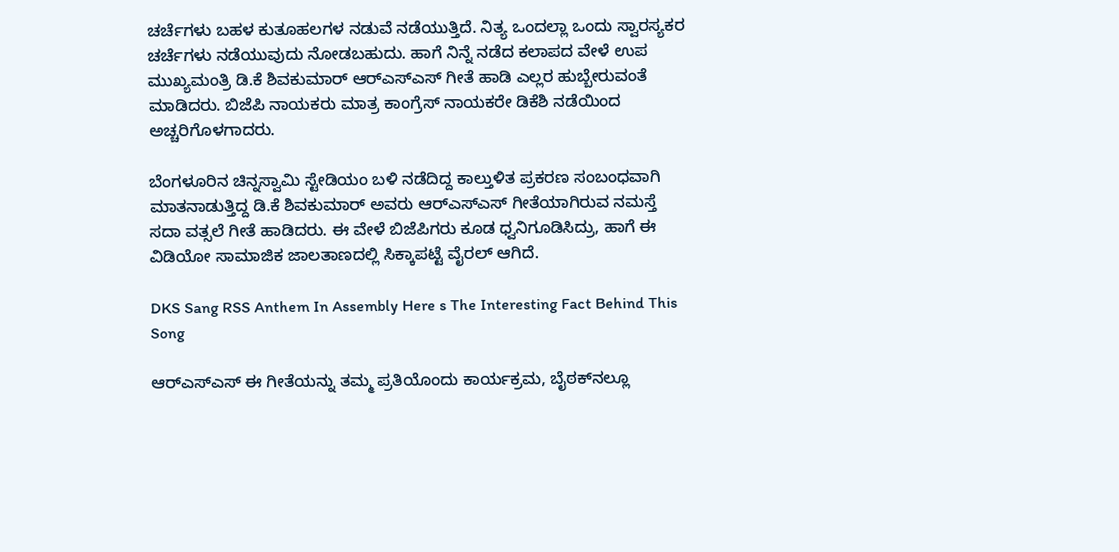ಚರ್ಚೆಗಳು ಬಹಳ ಕುತೂಹಲಗಳ ನಡುವೆ ನಡೆಯುತ್ತಿದೆ. ನಿತ್ಯ ಒಂದಲ್ಲಾ ಒಂದು ಸ್ವಾರಸ್ಯಕರ ಚರ್ಚೆಗಳು ನಡೆಯುವುದು ನೋಡಬಹುದು. ಹಾಗೆ ನಿನ್ನೆ ನಡೆದ ಕಲಾಪದ ವೇಳೆ ಉಪ ಮುಖ್ಯಮಂತ್ರಿ ಡಿ.ಕೆ ಶಿವಕುಮಾರ್ ಆರ್‌ಎಸ್‌ಎಸ್‌ ಗೀತೆ ಹಾಡಿ ಎಲ್ಲರ ಹುಬ್ಬೇರುವಂತೆ ಮಾಡಿದರು. ಬಿಜೆಪಿ ನಾಯಕರು ಮಾತ್ರ ಕಾಂಗ್ರೆಸ್ ನಾಯಕರೇ ಡಿಕೆಶಿ ನಡೆಯಿಂದ ಅಚ್ಚರಿಗೊಳಗಾದರು.

ಬೆಂಗಳೂರಿನ ಚಿನ್ನಸ್ವಾಮಿ ಸ್ಟೇಡಿಯಂ ಬಳಿ ನಡೆದಿದ್ದ ಕಾಲ್ತುಳಿತ ಪ್ರಕರಣ ಸಂಬಂಧವಾಗಿ ಮಾತನಾಡುತ್ತಿದ್ದ ಡಿ.ಕೆ ಶಿವಕುಮಾರ್ ಅವರು ಆರ್‌ಎಸ್ಎಸ್‌ ಗೀತೆಯಾಗಿರುವ ನಮಸ್ತೆ ಸದಾ ವತ್ಸಲೆ ಗೀತೆ ಹಾಡಿದರು. ಈ ವೇಳೆ ಬಿಜೆಪಿಗರು ಕೂಡ ಧ್ವನಿಗೂಡಿಸಿದ್ರು, ಹಾಗೆ ಈ ವಿಡಿಯೋ ಸಾಮಾಜಿಕ ಜಾಲತಾಣದಲ್ಲಿ ಸಿಕ್ಕಾಪಟ್ಟೆ ವೈರಲ್ ಆಗಿದೆ.

DKS Sang RSS Anthem In Assembly Here s The Interesting Fact Behind This Song

ಆರ್‌ಎಸ್‌ಎಸ್‌ ಈ ಗೀತೆಯನ್ನು ತಮ್ಮ ಪ್ರತಿಯೊಂದು ಕಾರ್ಯಕ್ರಮ, ಬೈಠಕ್‌ನಲ್ಲೂ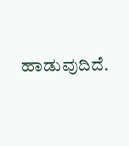ಹಾಡುವುದಿದೆ.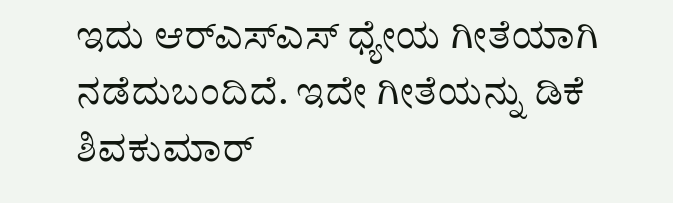ಇದು ಆರ್‌ಎಸ್‌ಎಸ್‌ ಧ್ಯೇಯ ಗೀತೆಯಾಗಿ ನಡೆದುಬಂದಿದೆ. ಇದೇ ಗೀತೆಯನ್ನು ಡಿಕೆ ಶಿವಕುಮಾರ್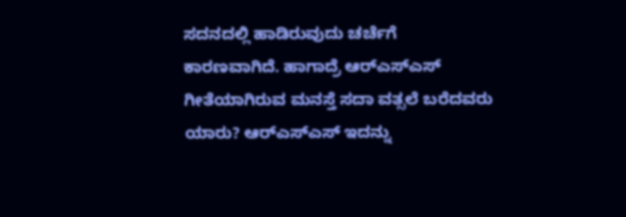ಸದನದಲ್ಲಿ ಹಾಡಿರುವುದು ಚರ್ಚೆಗೆ ಕಾರಣವಾಗಿದೆ. ಹಾಗಾದ್ರೆ ಆರ್‌ಎಸ್‌ಎಸ್‌ ಗೀತೆಯಾಗಿರುವ ಮನಸ್ತೆ ಸದಾ ವತ್ಸಲೆ ಬರೆದವರು ಯಾರು? ಆರ್‌ಎಸ್‌ಎಸ್‌ ಇದನ್ನು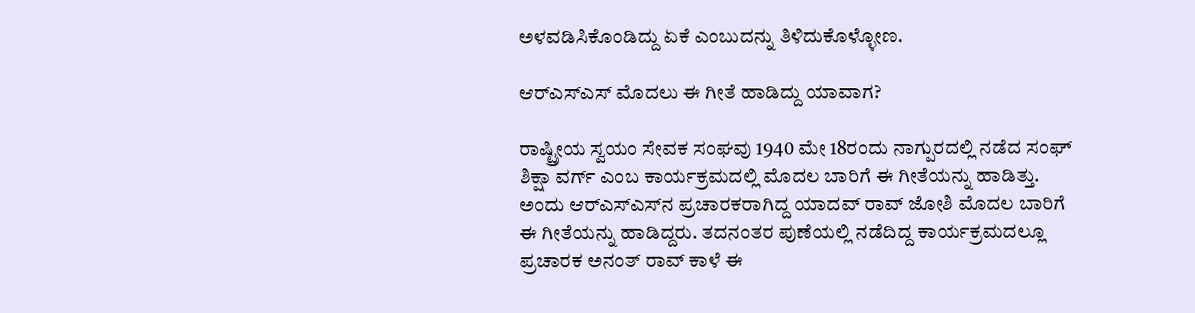ಅಳವಡಿಸಿಕೊಂಡಿದ್ದು ಏಕೆ ಎಂಬುದನ್ನು ತಿಳಿದುಕೊಳ್ಳೋಣ.

ಆರ್‌ಎಸ್‌ಎಸ್ ಮೊದಲು ಈ ಗೀತೆ ಹಾಡಿದ್ದು ಯಾವಾಗ?

ರಾಷ್ಟ್ರೀಯ ಸ್ವಯಂ ಸೇವಕ ಸಂಘವು 1940 ಮೇ 18ರಂದು ನಾಗ್ಪುರದಲ್ಲಿ ನಡೆದ ಸಂಘ್ ಶಿಕ್ಷಾ ವರ್ಗ್ ಎಂಬ ಕಾರ್ಯಕ್ರಮದಲ್ಲಿ ಮೊದಲ ಬಾರಿಗೆ ಈ ಗೀತೆಯನ್ನು ಹಾಡಿತ್ತು. ಅಂದು ಆರ್‌ಎಸ್‌ಎಸ್‌ನ ಪ್ರಚಾರಕರಾಗಿದ್ದ ಯಾದವ್ ರಾವ್ ಜೋಶಿ ಮೊದಲ ಬಾರಿಗೆ ಈ ಗೀತೆಯನ್ನು ಹಾಡಿದ್ದರು. ತದನಂತರ ಪುಣೆಯಲ್ಲಿ ನಡೆದಿದ್ದ ಕಾರ್ಯಕ್ರಮದಲ್ಲೂ ಪ್ರಚಾರಕ ಅನಂತ್ ರಾವ್ ಕಾಳೆ ಈ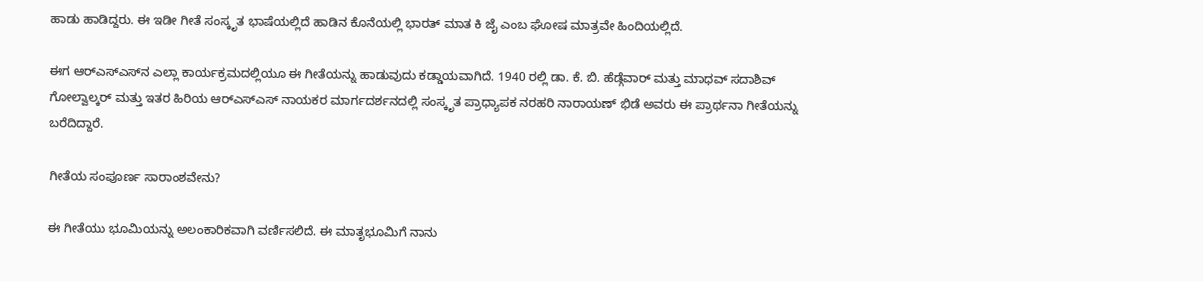ಹಾಡು ಹಾಡಿದ್ದರು. ಈ ಇಡೀ ಗೀತೆ ಸಂಸ್ಕೃತ ಭಾಷೆಯಲ್ಲಿದೆ ಹಾಡಿನ ಕೊನೆಯಲ್ಲಿ ಭಾರತ್ ಮಾತ ಕಿ ಜೈ ಎಂಬ ಘೋಷ ಮಾತ್ರವೇ ಹಿಂದಿಯಲ್ಲಿದೆ.

ಈಗ ಆರ್‌ಎಸ್‌ಎಸ್‌ನ ಎಲ್ಲಾ ಕಾರ್ಯಕ್ರಮದಲ್ಲಿಯೂ ಈ ಗೀತೆಯನ್ನು ಹಾಡುವುದು ಕಡ್ಡಾಯವಾಗಿದೆ. 1940 ರಲ್ಲಿ ಡಾ. ಕೆ. ಬಿ. ಹೆಡ್ಗೆವಾರ್ ಮತ್ತು ಮಾಧವ್ ಸದಾಶಿವ್ ಗೋಲ್ವಾಲ್ಕರ್ ಮತ್ತು ಇತರ ಹಿರಿಯ ಆರ್‌ಎಸ್‌ಎಸ್ ನಾಯಕರ ಮಾರ್ಗದರ್ಶನದಲ್ಲಿ ಸಂಸ್ಕೃತ ಪ್ರಾಧ್ಯಾಪಕ ನರಹರಿ ನಾರಾಯಣ್ ಭಿಡೆ ಅವರು ಈ ಪ್ರಾರ್ಥನಾ ಗೀತೆಯನ್ನು ಬರೆದಿದ್ದಾರೆ.

ಗೀತೆಯ ಸಂಪೂರ್ಣ ಸಾರಾಂಶವೇನು?

ಈ ಗೀತೆಯು ಭೂಮಿಯನ್ನು ಅಲಂಕಾರಿಕವಾಗಿ ವರ್ಣಿಸಲಿದೆ. ಈ ಮಾತೃಭೂಮಿಗೆ ನಾನು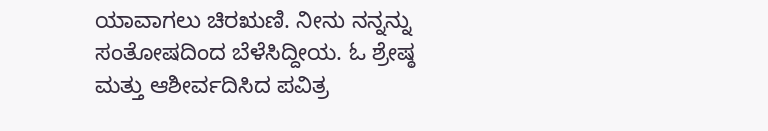ಯಾವಾಗಲು ಚಿರಋಣಿ. ನೀನು ನನ್ನನ್ನು ಸಂತೋಷದಿಂದ ಬೆಳೆಸಿದ್ದೀಯ. ಓ ಶ್ರೇಷ್ಠ ಮತ್ತು ಆಶೀರ್ವದಿಸಿದ ಪವಿತ್ರ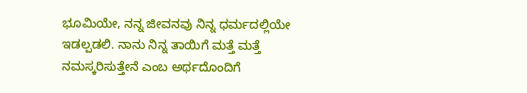ಭೂಮಿಯೇ, ನನ್ನ ಜೀವನವು ನಿನ್ನ ಧರ್ಮದಲ್ಲಿಯೇ ಇಡಲ್ಪಡಲಿ. ನಾನು ನಿನ್ನ ತಾಯಿಗೆ ಮತ್ತೆ ಮತ್ತೆ ನಮಸ್ಕರಿಸುತ್ತೇನೆ ಎಂಬ ಅರ್ಥದೊಂದಿಗೆ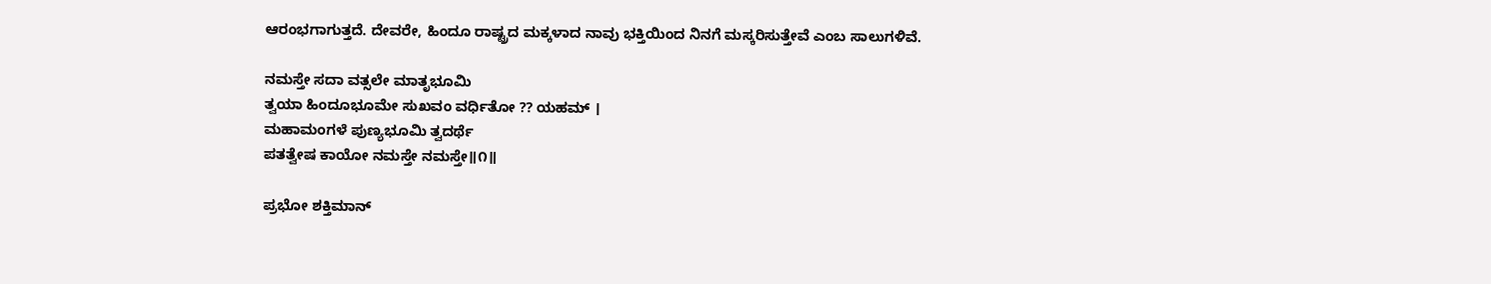ಆರಂಭಗಾಗುತ್ತದೆ. ದೇವರೇ, ಹಿಂದೂ ರಾಷ್ಟ್ರದ ಮಕ್ಕಳಾದ ನಾವು ಭಕ್ತಿಯಿಂದ ನಿನಗೆ ಮಸ್ಕರಿಸುತ್ತೇವೆ ಎಂಬ ಸಾಲುಗಳಿವೆ.

ನಮಸ್ತೇ ಸದಾ ವತ್ಸಲೇ ಮಾತೃಭೂಮಿ
ತ್ವಯಾ ಹಿಂದೂಭೂಮೇ ಸುಖವಂ ವರ್ಧಿತೋ ⁇ ಯಹಮ್ ।
ಮಹಾಮಂಗಳೆ ಪುಣ್ಯಭೂಮಿ ತ್ವದರ್ಥೆ
ಪತತ್ವೇಷ ಕಾಯೋ ನಮಸ್ತೇ ನಮಸ್ತೇ॥೧॥

ಪ್ರಭೋ ಶಕ್ತಿಮಾನ್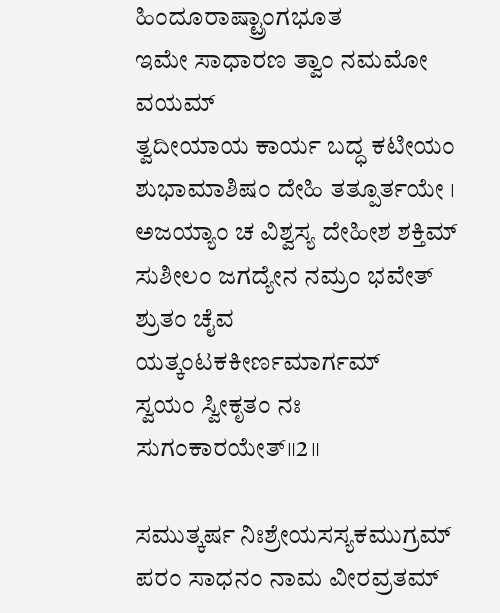ಹಿಂದೂರಾಷ್ಟ್ರಾಂಗಭೂತ
ಇಮೇ ಸಾಧಾರಣ ತ್ವಾಂ ನಮಮೋ ವಯಮ್
ತ್ವದೀಯಾಯ ಕಾರ್ಯ ಬದ್ಧ ಕಟೀಯಂ
ಶುಭಾಮಾಶಿಷಂ ದೇಹಿ ತತ್ಪೂರ್ತಯೇ ।
ಅಜಯ್ಯಾಂ ಚ ವಿಶ್ವಸ್ಯ ದೇಹೀಶ ಶಕ್ತಿಮ್
ಸುಶೀಲಂ ಜಗದ್ಯೇನ ನಮ್ರಂ ಭವೇತ್
ಶ್ರುತಂ ಚೈವ ಯತ್ಕಂಟಕಕೀರ್ಣಮಾರ್ಗಮ್
ಸ್ವಯಂ ಸ್ವೀಕೃತಂ ನಃ ಸುಗಂಕಾರಯೇತ್॥2॥

ಸಮುತ್ಕರ್ಷ ನಿಃಶ್ರೇಯಸಸ್ಯಕಮುಗ್ರಮ್
ಪರಂ ಸಾಧನಂ ನಾಮ ವೀರವ್ರತಮ್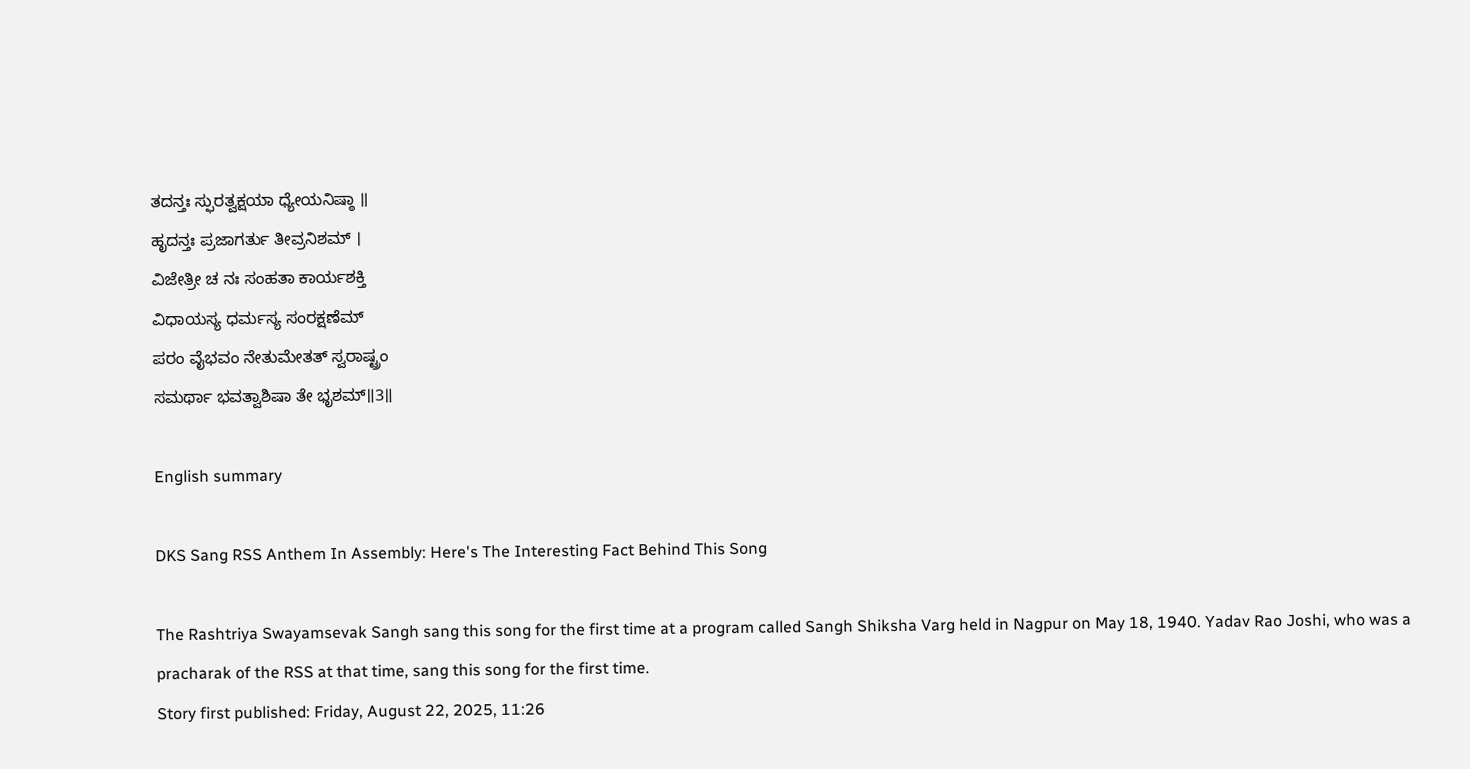ತದನ್ತಃ ಸ್ಫುರತ್ವಕ್ಷಯಾ ಧ್ಯೇಯನಿಷ್ಠಾ ॥
ಹೃದನ್ತಃ ಪ್ರಜಾಗರ್ತು ತೀವ್ರನಿಶಮ್ ।
ವಿಜೇತ್ರೀ ಚ ನಃ ಸಂಹತಾ ಕಾರ್ಯಶಕ್ತಿ
ವಿಧಾಯಸ್ಯ ಧರ್ಮಸ್ಯ ಸಂರಕ್ಷಣೆಮ್
ಪರಂ ವೈಭವಂ ನೇತುಮೇತತ್ ಸ್ವರಾಷ್ಟ್ರಂ
ಸಮರ್ಥಾ ಭವತ್ವಾಶಿಷಾ ತೇ ಭೃಶಮ್॥3॥

English summary

DKS Sang RSS Anthem In Assembly: Here's The Interesting Fact Behind This Song

The Rashtriya Swayamsevak Sangh sang this song for the first time at a program called Sangh Shiksha Varg held in Nagpur on May 18, 1940. Yadav Rao Joshi, who was a pracharak of the RSS at that time, sang this song for the first time.
Story first published: Friday, August 22, 2025, 11:26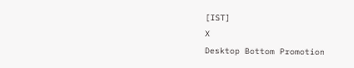[IST]
X
Desktop Bottom Promotion